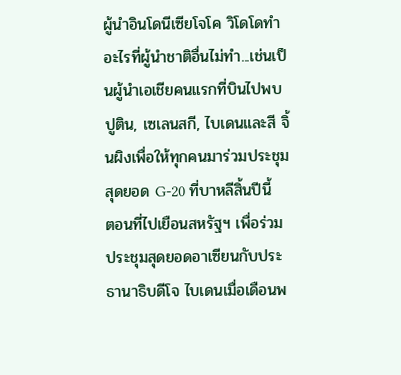ผู้นำอินโดนีเซียโจโค วิโดโดทำอะไรที่ผู้นำชาติอื่นไม่ทำ...เช่นเป็นผู้นำเอเชียคนแรกที่บินไปพบปูติน, เซเลนสกี, ไบเดนและสี จิ้นผิงเพื่อให้ทุกคนมาร่วมประชุมสุดยอด G-20 ที่บาหลีสิ้นปีนี้
ตอนที่ไปเยือนสหรัฐฯ เพื่อร่วมประชุมสุดยอดอาเซียนกับประธานาธิบดีโจ ไบเดนเมื่อเดือนพ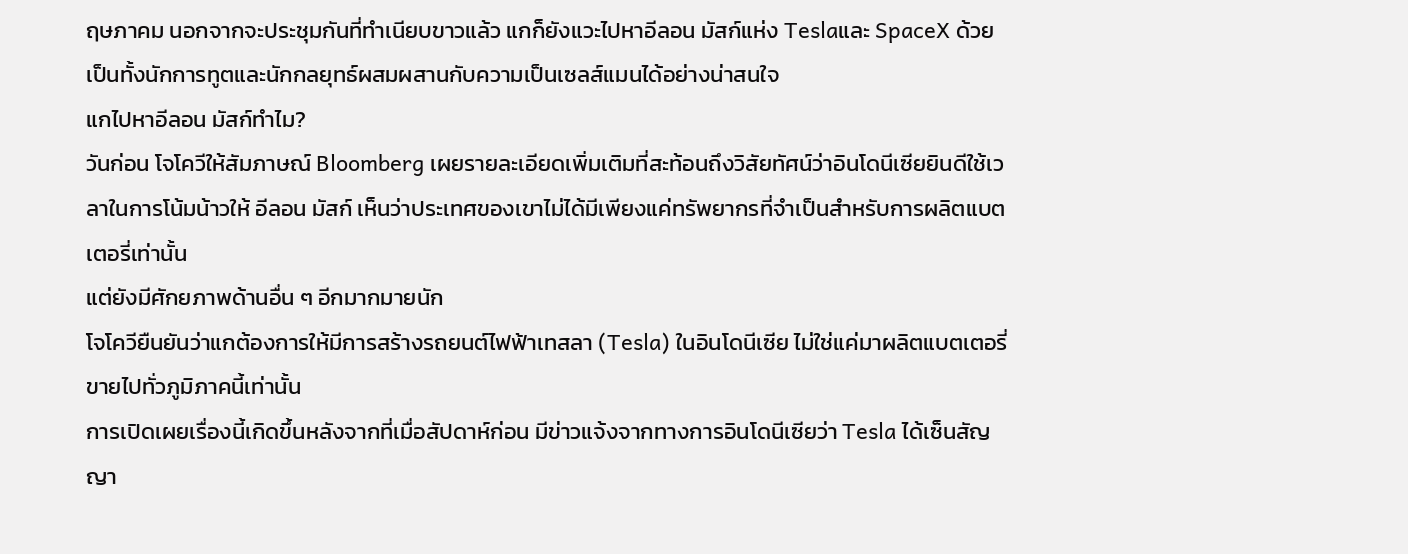ฤษภาคม นอกจากจะประชุมกันที่ทำเนียบขาวแล้ว แกก็ยังแวะไปหาอีลอน มัสก์แห่ง Teslaและ SpaceX ด้วย
เป็นทั้งนักการทูตและนักกลยุทธ์ผสมผสานกับความเป็นเซลส์แมนได้อย่างน่าสนใจ
แกไปหาอีลอน มัสก์ทำไม?
วันก่อน โจโควีให้สัมภาษณ์ Bloomberg เผยรายละเอียดเพิ่มเติมที่สะท้อนถึงวิสัยทัศน์ว่าอินโดนีเซียยินดีใช้เวลาในการโน้มน้าวให้ อีลอน มัสก์ เห็นว่าประเทศของเขาไม่ได้มีเพียงแค่ทรัพยากรที่จำเป็นสำหรับการผลิตแบตเตอรี่เท่านั้น
แต่ยังมีศักยภาพด้านอื่น ๆ อีกมากมายนัก
โจโควียืนยันว่าแกต้องการให้มีการสร้างรถยนต์ไฟฟ้าเทสลา (Tesla) ในอินโดนีเซีย ไม่ใช่แค่มาผลิตแบตเตอรี่ขายไปทั่วภูมิภาคนี้เท่านั้น
การเปิดเผยเรื่องนี้เกิดขึ้นหลังจากที่เมื่อสัปดาห์ก่อน มีข่าวแจ้งจากทางการอินโดนีเซียว่า Tesla ได้เซ็นสัญญา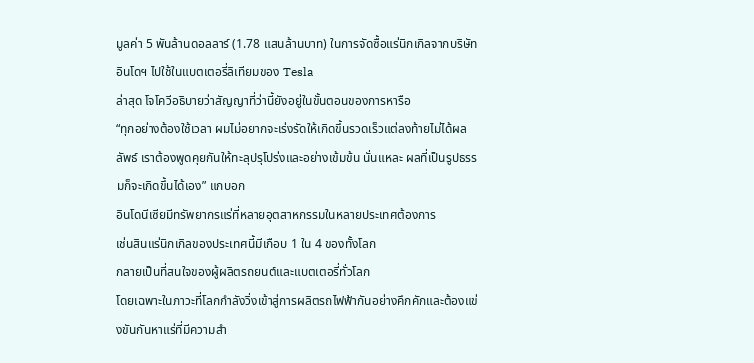มูลค่า 5 พันล้านดอลลาร์ (1.78 แสนล้านบาท) ในการจัดซื้อแร่นิกเกิลจากบริษัทอินโดฯ ไปใช้ในแบตเตอรี่ลิเทียมของ Tesla
ล่าสุด โจโควีอธิบายว่าสัญญาที่ว่านี้ยังอยู่ในขั้นตอนของการหารือ
“ทุกอย่างต้องใช้เวลา ผมไม่อยากจะเร่งรัดให้เกิดขึ้นรวดเร็วแต่ลงท้ายไม่ได้ผลลัพธ์ เราต้องพูดคุยกันให้ทะลุปรุโปร่งและอย่างเข้มข้น นั่นแหละ ผลที่เป็นรูปธรรมก็จะเกิดขึ้นได้เอง” แกบอก
อินโดนีเซียมีทรัพยากรแร่ที่หลายอุตสาหกรรมในหลายประเทศต้องการ
เช่นสินแร่นิกเกิลของประเทศนี้มีเกือบ 1 ใน 4 ของทั้งโลก
กลายเป็นที่สนใจของผู้ผลิตรถยนต์และแบตเตอรี่ทั่วโลก
โดยเฉพาะในภาวะที่โลกกำลังวิ่งเข้าสู่การผลิตรถไฟฟ้ากันอย่างคึกคักและต้องแข่งขันกันหาแร่ที่มีความสำ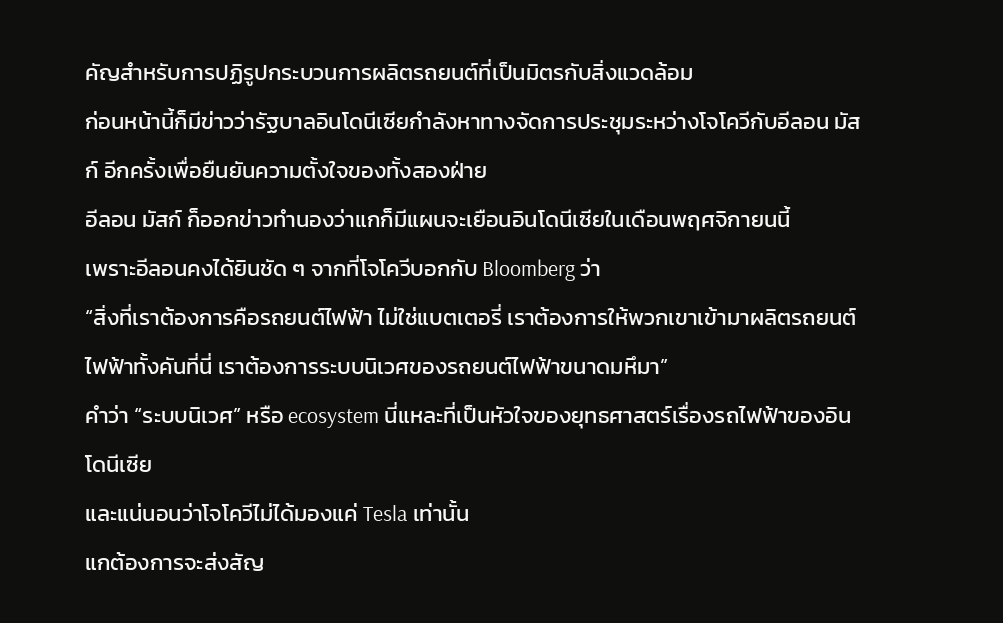คัญสำหรับการปฏิรูปกระบวนการผลิตรถยนต์ที่เป็นมิตรกับสิ่งแวดล้อม
ก่อนหน้านี้ก็มีข่าวว่ารัฐบาลอินโดนีเซียกำลังหาทางจัดการประชุมระหว่างโจโควีกับอีลอน มัสก์ อีกครั้งเพื่อยืนยันความตั้งใจของทั้งสองฝ่าย
อีลอน มัสก์ ก็ออกข่าวทำนองว่าแกก็มีแผนจะเยือนอินโดนีเซียในเดือนพฤศจิกายนนี้
เพราะอีลอนคงได้ยินชัด ๆ จากที่โจโควีบอกกับ Bloomberg ว่า
“สิ่งที่เราต้องการคือรถยนต์ไฟฟ้า ไม่ใช่แบตเตอรี่ เราต้องการให้พวกเขาเข้ามาผลิตรถยนต์ไฟฟ้าทั้งคันที่นี่ เราต้องการระบบนิเวศของรถยนต์ไฟฟ้าขนาดมหึมา”
คำว่า “ระบบนิเวศ” หรือ ecosystem นี่แหละที่เป็นหัวใจของยุทธศาสตร์เรื่องรถไฟฟ้าของอินโดนีเซีย
และแน่นอนว่าโจโควีไม่ได้มองแค่ Tesla เท่านั้น
แกต้องการจะส่งสัญ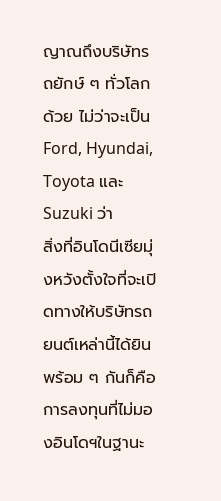ญาณถึงบริษัทรถยักษ์ ๆ ทั่วโลกด้วย ไม่ว่าจะเป็น Ford, Hyundai, Toyota และ Suzuki ว่า
สิ่งที่อินโดนีเซียมุ่งหวังตั้งใจที่จะเปิดทางให้บริษัทรถยนต์เหล่านี้ได้ยินพร้อม ๆ กันก็คือการลงทุนที่ไม่มองอินโดฯในฐานะ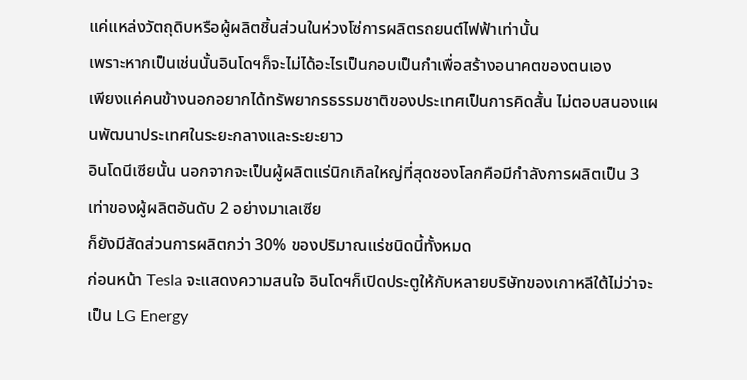แค่แหล่งวัตถุดิบหรือผู้ผลิตชิ้นส่วนในห่วงโซ่การผลิตรถยนต์ไฟฟ้าเท่านั้น
เพราะหากเป็นเช่นนั้นอินโดฯก็จะไม่ได้อะไรเป็นกอบเป็นกำเพื่อสร้างอนาคตของตนเอง
เพียงแค่คนข้างนอกอยากได้ทรัพยากรธรรมชาติของประเทศเป็นการคิดสั้น ไม่ตอบสนองแผนพัฒนาประเทศในระยะกลางและระยะยาว
อินโดนีเซียนั้น นอกจากจะเป็นผู้ผลิตแร่นิกเกิลใหญ่ที่สุดชองโลกคือมีกำลังการผลิตเป็น 3 เท่าของผู้ผลิตอันดับ 2 อย่างมาเลเซีย
ก็ยังมีสัดส่วนการผลิตกว่า 30% ของปริมาณแร่ชนิดนี้ทั้งหมด
ก่อนหน้า Tesla จะแสดงความสนใจ อินโดฯก็เปิดประตูให้กับหลายบริษัทของเกาหลีใต้ไม่ว่าจะเป็น LG Energy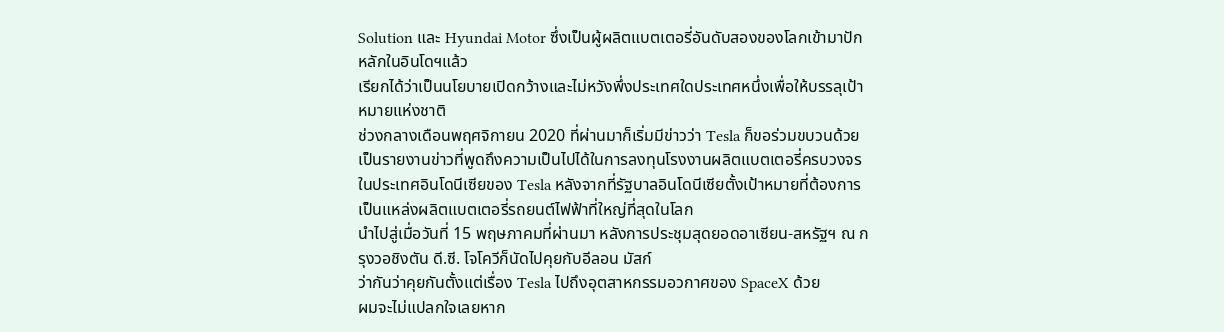Solution และ Hyundai Motor ซึ่งเป็นผู้ผลิตแบตเตอรี่อันดับสองของโลกเข้ามาปักหลักในอินโดฯแล้ว
เรียกได้ว่าเป็นนโยบายเปิดกว้างและไม่หวังพึ่งประเทศใดประเทศหนึ่งเพื่อให้บรรลุเป้าหมายแห่งชาติ
ช่วงกลางเดือนพฤศจิกายน 2020 ที่ผ่านมาก็เริ่มมีข่าวว่า Tesla ก็ขอร่วมขบวนด้วย
เป็นรายงานข่าวที่พูดถึงความเป็นไปได้ในการลงทุนโรงงานผลิตแบตเตอรี่ครบวงจรในประเทศอินโดนีเซียของ Tesla หลังจากที่รัฐบาลอินโดนีเซียตั้งเป้าหมายที่ต้องการเป็นแหล่งผลิตแบตเตอรี่รถยนต์ไฟฟ้าที่ใหญ่ที่สุดในโลก
นำไปสู่เมื่อวันที่ 15 พฤษภาคมที่ผ่านมา หลังการประชุมสุดยอดอาเซียน-สหรัฐฯ ณ กรุงวอชิงตัน ดี.ซี. โจโควีก็นัดไปคุยกับอีลอน มัสก์
ว่ากันว่าคุยกันตั้งแต่เรื่อง Tesla ไปถึงอุตสาหกรรมอวกาศของ SpaceX ด้วย
ผมจะไม่แปลกใจเลยหาก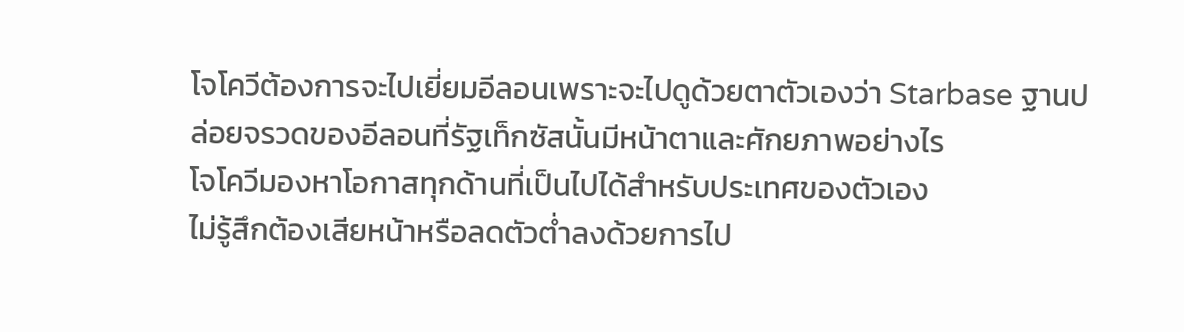โจโควีต้องการจะไปเยี่ยมอีลอนเพราะจะไปดูด้วยตาตัวเองว่า Starbase ฐานปล่อยจรวดของอีลอนที่รัฐเท็กซัสนั้นมีหน้าตาและศักยภาพอย่างไร
โจโควีมองหาโอกาสทุกด้านที่เป็นไปได้สำหรับประเทศของตัวเอง
ไม่รู้สึกต้องเสียหน้าหรือลดตัวต่ำลงด้วยการไป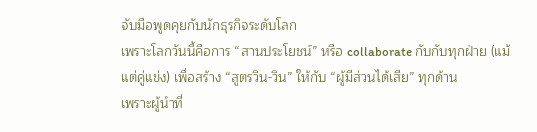จับมือพูดคุยกับนักธุรกิจระดับโลก
เพราะโลกวันนี้คือการ “สานประโยชน์” หรือ collaborate กับกับทุกฝ่าย (แม้แต่คู่แข่ง) เพื่อสร้าง “สูตรวิน-วิน” ให้กับ “ผู้มีส่วนได้เสีย” ทุกด้าน
เพราะผู้นำที่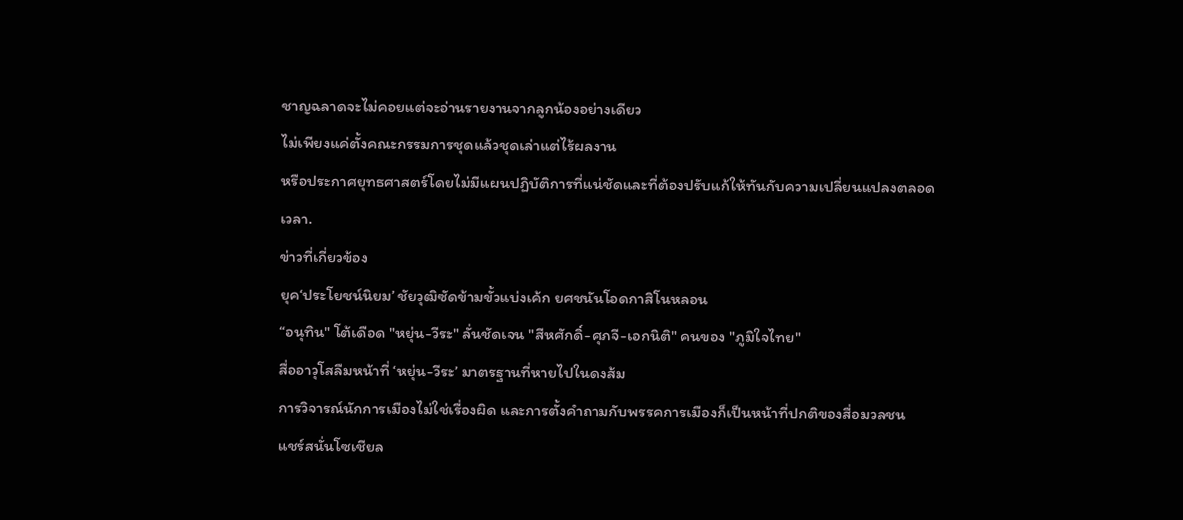ชาญฉลาดจะไม่คอยแต่จะอ่านรายงานจากลูกน้องอย่างเดียว
ไม่เพียงแค่ตั้งคณะกรรมการชุดแล้วชุดเล่าแต่ไร้ผลงาน
หรือประกาศยุทธศาสตร์โดยไม่มีแผนปฏิบัติการที่แน่ชัดและที่ต้องปรับแก้ให้ทันกับความเปลี่ยนแปลงตลอดเวลา.
ข่าวที่เกี่ยวข้อง
ยุค‘ประโยชน์นิยม’ ชัยวุฒิซัดข้ามขั้วแบ่งเค้ก ยศชนันโอดกาสิโนหลอน
“อนุทิน" โต้เดือด "หยุ่น-วีระ" ลั่นชัดเจน "สีหศักดิ์-ศุภจี-เอกนิติ" คนของ "ภูมิใจไทย"
สื่ออาวุโสลืมหน้าที่ ‘หยุ่น-วีระ’ มาตรฐานที่หายไปในดงส้ม
การวิจารณ์นักการเมืองไม่ใช่เรื่องผิด และการตั้งคำถามกับพรรคการเมืองก็เป็นหน้าที่ปกติของสื่อมวลชน
แชร์สนั่นโซเชียล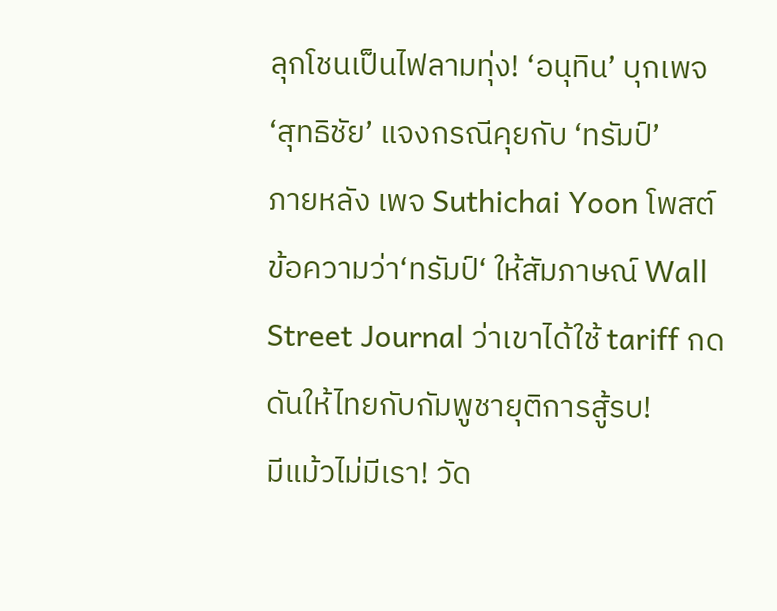ลุกโชนเป็นไฟลามทุ่ง! ‘อนุทิน’ บุกเพจ ‘สุทธิชัย’ แจงกรณีคุยกับ ‘ทรัมป์’
ภายหลัง เพจ Suthichai Yoon โพสต์ข้อความว่า‘ทรัมป์‘ ให้สัมภาษณ์ Wall Street Journal ว่าเขาได้ใช้ tariff กดดันให้ไทยกับกัมพูชายุติการสู้รบ!
มีแม้วไม่มีเรา! วัด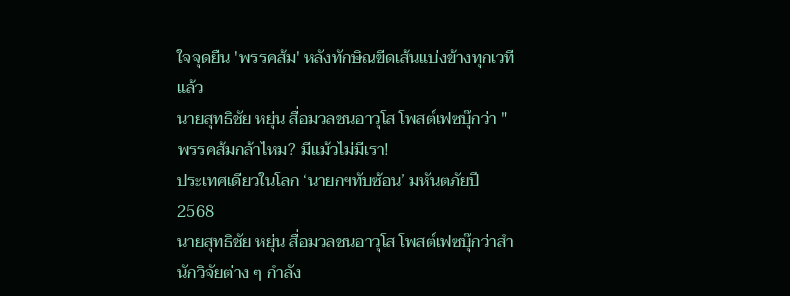ใจจุดยืน 'พรรคส้ม' หลังทักษิณขีดเส้นแบ่งข้างทุกเวทีแล้ว
นายสุทธิชัย หยุ่น สื่อมวลชนอาวุโส โพสต์เฟซบุ๊กว่า "พรรคส้มกล้าไหม? มีแม้วไม่มีเรา!
ประเทศเดียวในโลก ‘นายกฯทับซ้อน’ มหันตภัยปี 2568
นายสุทธิชัย หยุ่น สื่อมวลชนอาวุโส โพสต์เฟซบุ๊กว่าสำนักวิจัยต่าง ๆ กำลัง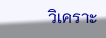วิเคราะ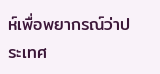ห์เพื่อพยากรณ์ว่าประเทศ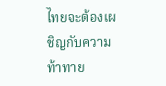ไทยจะต้องเผชิญกับความท้าทาย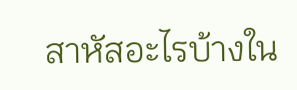สาหัสอะไรบ้างใน